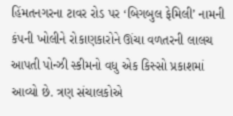હિંમતનગરના ટાવર રોડ પર ‘બિગબુલ ફેમિલી’ નામની કંપની ખોલીને રોકાણકારોને ઊંચા વળતરની લાલચ આપતી પોન્ઝી સ્કીમનો વધુ એક કિસ્સો પ્રકાશમાં આવ્યો છે. ત્રણ સંચાલકોએ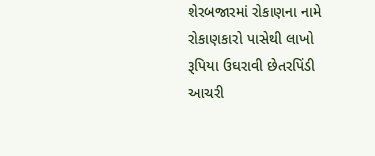શેરબજારમાં રોકાણના નામે રોકાણકારો પાસેથી લાખો રૂપિયા ઉઘરાવી છેતરપિંડી આચરી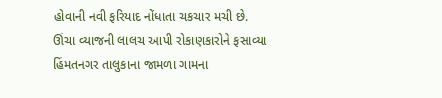હોવાની નવી ફરિયાદ નોંધાતા ચકચાર મચી છે.
ઊંચા વ્યાજની લાલચ આપી રોકાણકારોને ફસાવ્યા
હિંમતનગર તાલુકાના જામળા ગામના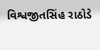વિશ્વજીતસિંહ રાઠોડે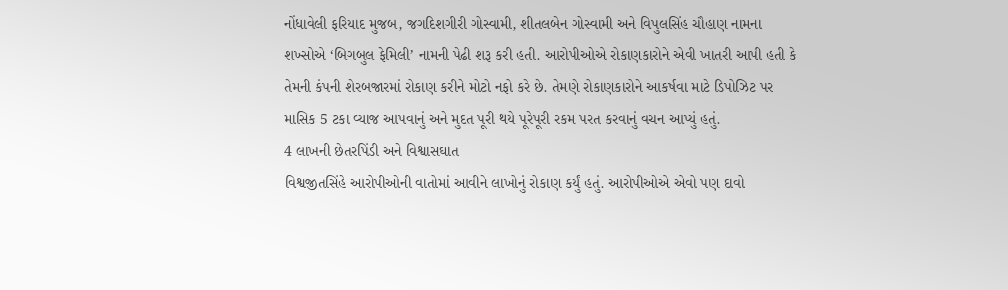નોંધાવેલી ફરિયાદ મુજબ, જગદિશગીરી ગોસ્વામી, શીતલબેન ગોસ્વામી અને વિપુલસિંહ ચૌહાણ નામના શખ્સોએ ‘બિગબુલ ફેમિલી’ નામની પેઢી શરૂ કરી હતી. આરોપીઓએ રોકાણકારોને એવી ખાતરી આપી હતી કે તેમની કંપની શેરબજારમાં રોકાણ કરીને મોટો નફો કરે છે. તેમણે રોકાણકારોને આકર્ષવા માટે ડિપોઝિટ પર માસિક 5 ટકા વ્યાજ આપવાનું અને મુદત પૂરી થયે પૂરેપૂરી રકમ પરત કરવાનું વચન આપ્યું હતું.
4 લાખની છેતરપિંડી અને વિશ્વાસઘાત
વિશ્વજીતસિંહે આરોપીઓની વાતોમાં આવીને લાખોનું રોકાણ કર્યું હતું. આરોપીઓએ એવો પણ દાવો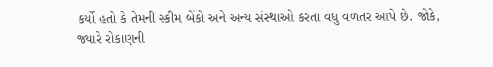કર્યો હતો કે તેમની સ્કીમ બેંકો અને અન્ય સંસ્થાઓ કરતા વધુ વળતર આપે છે. જોકે, જ્યારે રોકાણની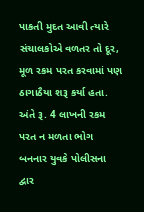પાકતી મુદત આવી ત્યારે સંચાલકોએ વળતર તો દૂર, મૂળ રકમ પરત કરવામાં પણ ઠાગાઠૈયા શરૂ કર્યા હતા. અંતે રૂ. 4 લાખની રકમ પરત ન મળતા ભોગ બનનાર યુવકે પોલીસના દ્વાર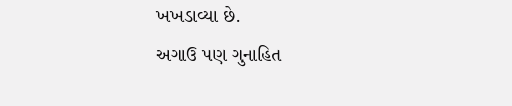ખખડાવ્યા છે.
અગાઉ પણ ગુનાહિત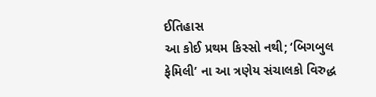ઈતિહાસ
આ કોઈ પ્રથમ કિસ્સો નથી; ‘બિગબુલ ફેમિલી’ ના આ ત્રણેય સંચાલકો વિરુદ્ધ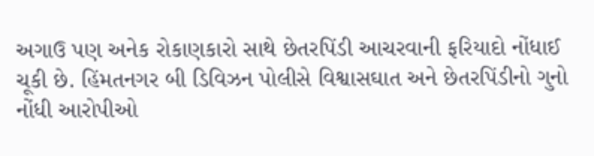અગાઉ પણ અનેક રોકાણકારો સાથે છેતરપિંડી આચરવાની ફરિયાદો નોંધાઈ ચૂકી છે. હિંમતનગર બી ડિવિઝન પોલીસે વિશ્વાસઘાત અને છેતરપિંડીનો ગુનો નોંધી આરોપીઓ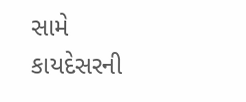સામે કાયદેસરની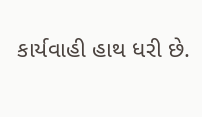કાર્યવાહી હાથ ધરી છે.